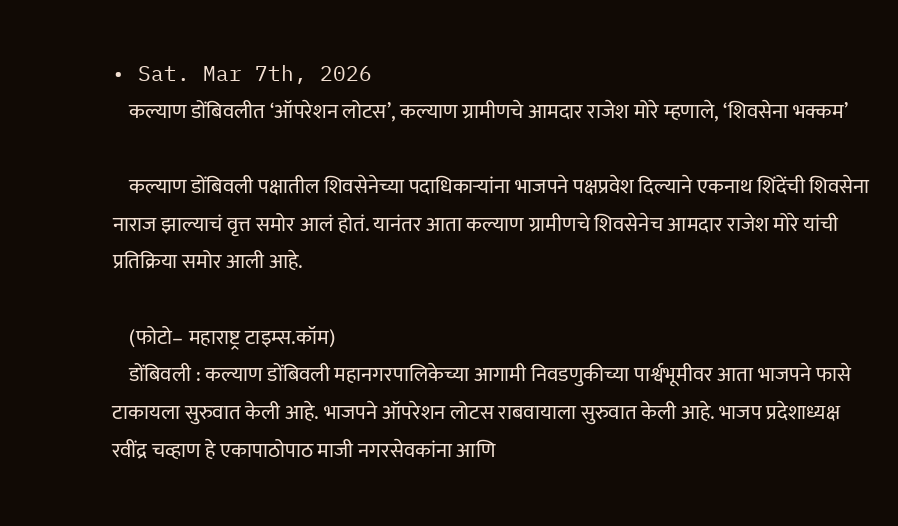• Sat. Mar 7th, 2026
    कल्याण डोंबिवलीत ‘ऑपरेशन लोटस’, कल्याण ग्रामीणचे आमदार राजेश मोरे म्हणाले, ‘शिवसेना भक्कम’

    कल्याण डोंबिवली पक्षातील शिवसेनेच्या पदाधिकाऱ्यांना भाजपने पक्षप्रवेश दिल्याने एकनाथ शिंदेंची शिवसेना नाराज झाल्याचं वृत्त समोर आलं होतं. यानंतर आता कल्याण ग्रामीणचे शिवसेनेच आमदार राजेश मोरे यांची प्रतिक्रिया समोर आली आहे.

    (फोटो– महाराष्ट्र टाइम्स.कॉम)
    डोंबिवली : कल्याण डोंबिवली महानगरपालिकेच्या आगामी निवडणुकीच्या पार्श्वभूमीवर आता भाजपने फासे टाकायला सुरुवात केली आहे. भाजपने ऑपरेशन लोटस राबवायाला सुरुवात केली आहे. भाजप प्रदेशाध्यक्ष रवींद्र चव्हाण हे एकापाठोपाठ माजी नगरसेवकांना आणि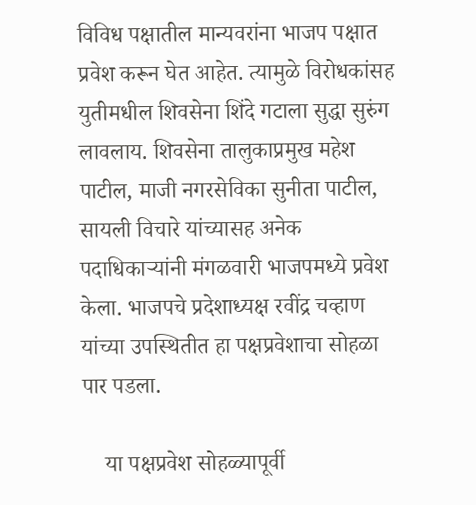विविध पक्षातील मान्यवरांना भाजप पक्षात प्रवेश करून घेत आहेत. त्यामुळे विरोधकांसह युतीमधील शिवसेना शिंदे गटाला सुद्धा सुरुंग लावलाय. शिवसेना तालुकाप्रमुख महेश पाटील, माजी नगरसेविका सुनीता पाटील, सायली विचारे यांच्यासह अनेक पदाधिकाऱ्यांनी मंगळवारी भाजपमध्ये प्रवेश केला. भाजपचे प्रदेशाध्यक्ष रवींद्र चव्हाण यांच्या उपस्थितीत हा पक्षप्रवेशाचा सोहळा पार पडला.

    या पक्षप्रवेश सोहळ्यापूर्वी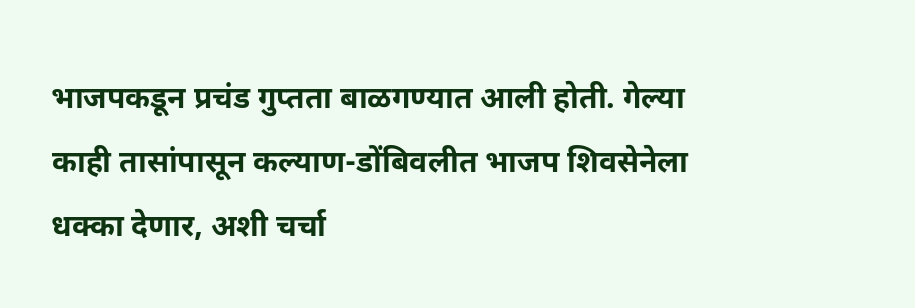भाजपकडून प्रचंड गुप्तता बाळगण्यात आली होती. गेल्या काही तासांपासून कल्याण-डोंबिवलीत भाजप शिवसेनेला धक्का देणार, अशी चर्चा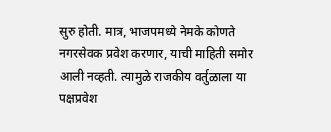सुरु होती. मात्र, भाजपमध्ये नेमके कोणते नगरसेवक प्रवेश करणार, याची माहिती समोर आली नव्हती. त्यामुळे राजकीय वर्तुळाला या पक्षप्रवेश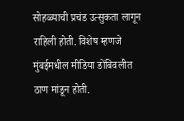सोहळ्याची प्रचंड उत्सुकता लागून राहिली होती. विशेष म्हणजे मुंबईमधील मीडिया डोंबिवलीत ठाण मांडून होती.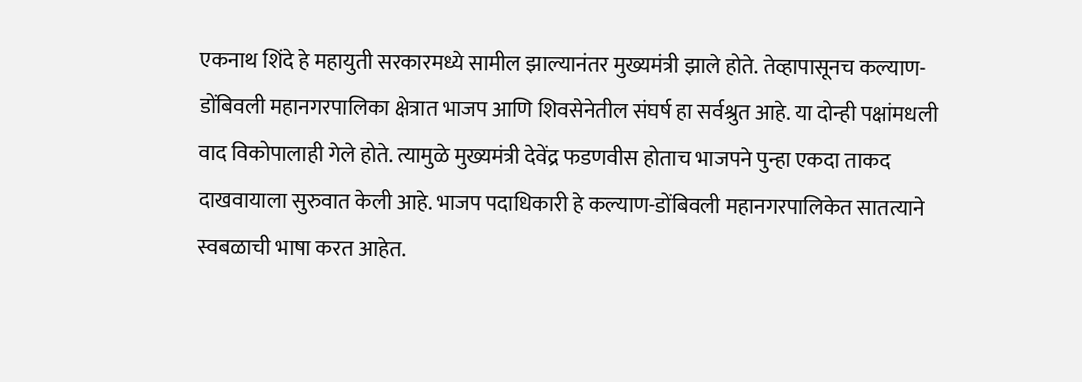एकनाथ शिंदे हे महायुती सरकारमध्ये सामील झाल्यानंतर मुख्यमंत्री झाले होते. तेव्हापासूनच कल्याण-डोंबिवली महानगरपालिका क्षेत्रात भाजप आणि शिवसेनेतील संघर्ष हा सर्वश्रुत आहे. या दोन्ही पक्षांमधली वाद विकोपालाही गेले होते. त्यामुळे मुख्यमंत्री देवेंद्र फडणवीस होताच भाजपने पुन्हा एकदा ताकद दाखवायाला सुरुवात केली आहे. भाजप पदाधिकारी हे कल्याण-डोंबिवली महानगरपालिकेत सातत्याने स्वबळाची भाषा करत आहेत.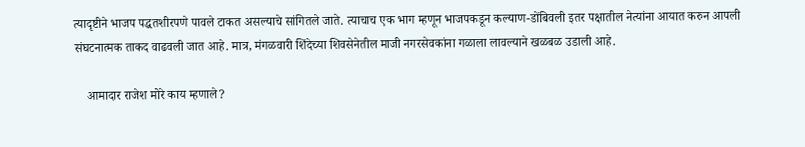त्यादृष्टीने भाजप पद्धतशीरपणे पावले टाकत असल्याचे सांगितले जाते. त्याचाच एक भाग म्हणून भाजपकडून कल्याण-डोंबिवली इतर पक्षातील नेत्यांना आयात करुन आपली संघटनात्मक ताकद वाढवली जात आहे. मात्र, मंगळवारी शिंदेच्या शिवसेनेतील माजी नगरसेवकांना गळाला लावल्याने खळबळ उडाली आहे.

    आमादार राजेश मोरे काय म्हणाले?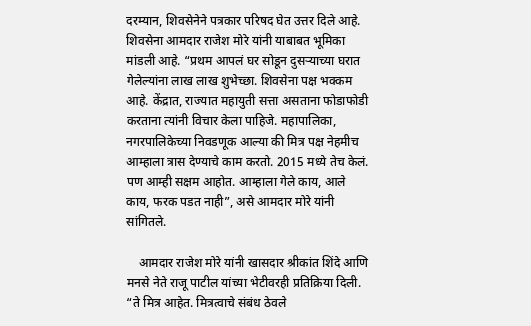दरम्यान, शिवसेनेने पत्रकार परिषद घेत उत्तर दिले आहे. शिवसेना आमदार राजेश मोरे यांनी याबाबत भूमिका मांडली आहे. “प्रथम आपलं घर सोडून दुसऱ्याच्या घरात गेलेल्यांना लाख लाख शुभेच्छा. शिवसेना पक्ष भक्कम आहे. केंद्रात, राज्यात महायुती सत्ता असताना फोडाफोडी करताना त्यांनी विचार केला पाहिजे. महापालिका, नगरपालिकेच्या निवडणूक आल्या की मित्र पक्ष नेहमीच आम्हाला त्रास देण्याचे काम करतो. 2015 मध्ये तेच केलं. पण आम्ही सक्षम आहोत. आम्हाला गेले काय, आले काय, फरक पडत नाही”, असे आमदार मोरे यांनी सांगितले.

    आमदार राजेश मोरे यांनी खासदार श्रीकांत शिंदे आणि मनसे नेते राजू पाटील यांच्या भेटीवरही प्रतिक्रिया दिली. “ते मित्र आहेत. मित्रत्वाचे संबंध ठेवले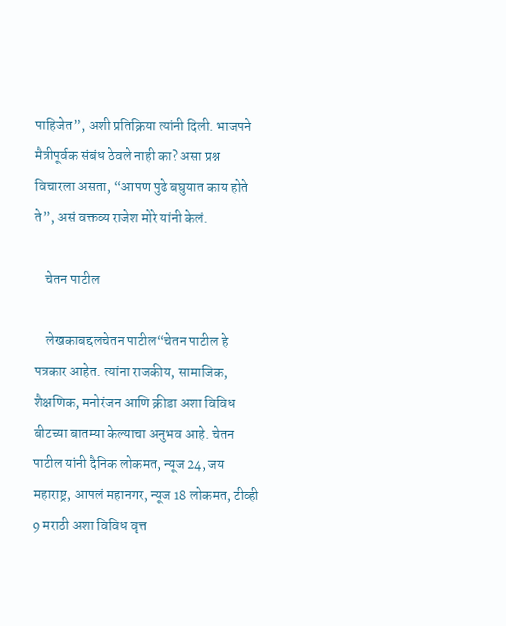पाहिजेत”, अशी प्रतिक्रिया त्यांनी दिली. भाजपने मैत्रीपूर्वक संबंध ठेवले नाही का? असा प्रश्न विचारला असता, “आपण पुढे बघुयात काय होते ते”, असं वक्तव्य राजेश मोरे यांनी केलं.

    चेतन पाटील

    लेखकाबद्दलचेतन पाटील“चेतन पाटील हे पत्रकार आहेत. त्यांना राजकीय, सामाजिक, शैक्षणिक, मनोरंजन आणि क्रीडा अशा विविध बीटच्या बातम्या केल्याचा अनुभव आहे. चेतन पाटील यांनी दैनिक लोकमत, न्यूज 24, जय महाराष्ट्र, आपलं महानगर, न्यूज 18 लोकमत, टीव्ही 9 मराठी अशा विविध वृत्त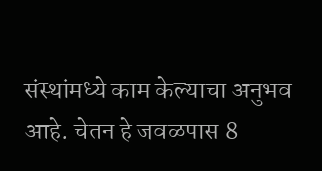संस्थांमध्ये काम केल्याचा अनुभव आहे. चेतन हे जवळपास 8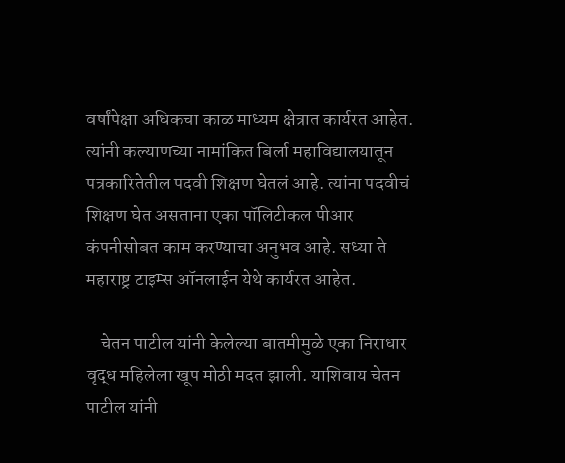वर्षांपेक्षा अधिकचा काळ माध्यम क्षेत्रात कार्यरत आहेत. त्यांनी कल्याणच्या नामांकित बिर्ला महाविद्यालयातून पत्रकारितेतील पदवी शिक्षण घेतलं आहे. त्यांना पदवीचं शिक्षण घेत असताना एका पॉलिटीकल पीआर कंपनीसोबत काम करण्याचा अनुभव आहे. सध्या ते महाराष्ट्र टाइम्स ऑनलाईन येथे कार्यरत आहेत.

    चेतन पाटील यांनी केलेल्या बातमीमुळे एका निराधार वृद्ध महिलेला खूप मोठी मदत झाली. याशिवाय चेतन पाटील यांनी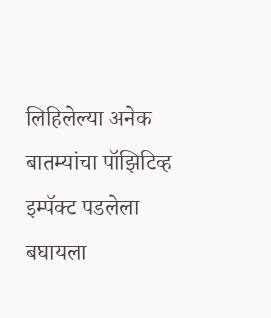लिहिलेल्या अनेक बातम्यांचा पॉझिटिव्ह इम्पॅक्ट पडलेला बघायला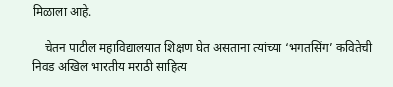मिळाला आहे.

    चेतन पाटील महाविद्यालयात शिक्षण घेत असताना त्यांच्या ‘भगतसिंग’ कवितेची निवड अखिल भारतीय मराठी साहित्य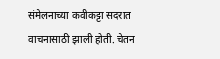संमेलनाच्या कवीकट्टा सदरात वाचनासाठी झाली होती. चेतन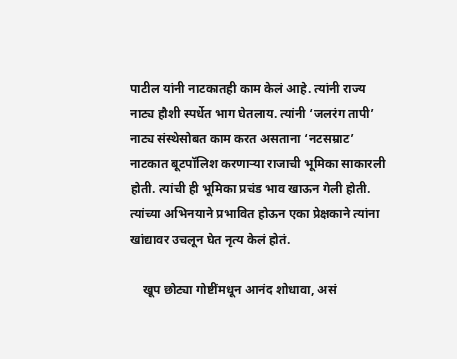पाटील यांनी नाटकातही काम केलं आहे. त्यांनी राज्य नाट्य हौशी स्पर्धेत भाग घेतलाय. त्यांनी ‘जलरंग तापी’ नाट्य संस्थेसोबत काम करत असताना ‘नटसम्राट’ नाटकात बूटपॉलिश करणाऱ्या राजाची भूमिका साकारली होती. त्यांची ही भूमिका प्रचंड भाव खाऊन गेली होती. त्यांच्या अभिनयाने प्रभावित होऊन एका प्रेक्षकाने त्यांना खांद्यावर उचलून घेत नृत्य केलं होतं.

    खूप छोट्या गोष्टींमधून आनंद शोधावा, असं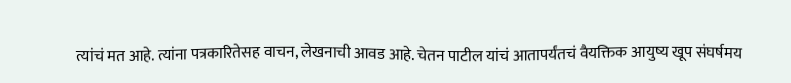त्यांचं मत आहे. त्यांना पत्रकारितेसह वाचन, लेखनाची आवड आहे. चेतन पाटील यांचं आतापर्यंतचं वैयक्तिक आयुष्य खूप संघर्षमय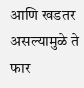आणि खडतर असल्यामुळे ते फार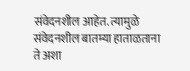संवेदनशील आहेत. त्यामुळे संवेदनशील बातम्या हाताळताना ते अशा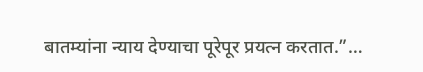बातम्यांना न्याय देण्याचा पूरेपूर प्रयत्न करतात.”…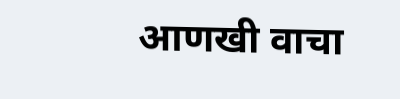आणखी वाचा